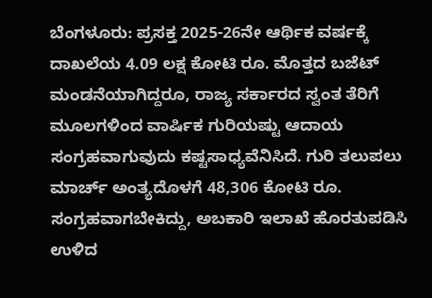ಬೆಂಗಳೂರು: ಪ್ರಸಕ್ತ 2025-26ನೇ ಆರ್ಥಿಕ ವರ್ಷಕ್ಕೆ ದಾಖಲೆಯ 4.09 ಲಕ್ಷ ಕೋಟಿ ರೂ. ಮೊತ್ತದ ಬಜೆಟ್ ಮಂಡನೆಯಾಗಿದ್ದರೂ, ರಾಜ್ಯ ಸರ್ಕಾರದ ಸ್ವಂತ ತೆರಿಗೆ ಮೂಲಗಳಿಂದ ವಾರ್ಷಿಕ ಗುರಿಯಷ್ಟು ಆದಾಯ ಸಂಗ್ರಹವಾಗುವುದು ಕಷ್ಟಸಾಧ್ಯವೆನಿಸಿದೆ. ಗುರಿ ತಲುಪಲು ಮಾರ್ಚ್ ಅಂತ್ಯದೊಳಗೆ 48,306 ಕೋಟಿ ರೂ. ಸಂಗ್ರಹವಾಗಬೇಕಿದ್ದು, ಅಬಕಾರಿ ಇಲಾಖೆ ಹೊರತುಪಡಿಸಿ ಉಳಿದ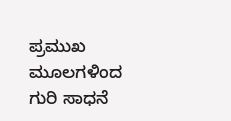ಪ್ರಮುಖ ಮೂಲಗಳಿಂದ ಗುರಿ ಸಾಧನೆ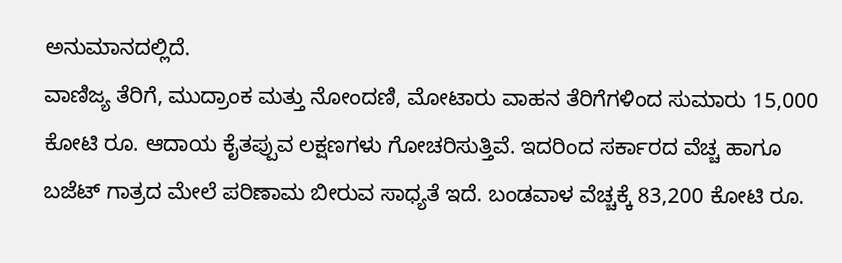ಅನುಮಾನದಲ್ಲಿದೆ.
ವಾಣಿಜ್ಯ ತೆರಿಗೆ, ಮುದ್ರಾಂಕ ಮತ್ತು ನೋಂದಣಿ, ಮೋಟಾರು ವಾಹನ ತೆರಿಗೆಗಳಿಂದ ಸುಮಾರು 15,000 ಕೋಟಿ ರೂ. ಆದಾಯ ಕೈತಪ್ಪುವ ಲಕ್ಷಣಗಳು ಗೋಚರಿಸುತ್ತಿವೆ. ಇದರಿಂದ ಸರ್ಕಾರದ ವೆಚ್ಚ ಹಾಗೂ ಬಜೆಟ್ ಗಾತ್ರದ ಮೇಲೆ ಪರಿಣಾಮ ಬೀರುವ ಸಾಧ್ಯತೆ ಇದೆ. ಬಂಡವಾಳ ವೆಚ್ಚಕ್ಕೆ 83,200 ಕೋಟಿ ರೂ.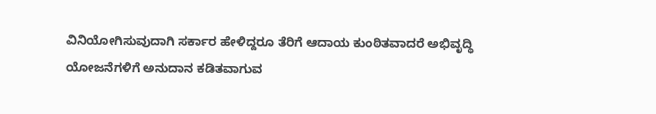ವಿನಿಯೋಗಿಸುವುದಾಗಿ ಸರ್ಕಾರ ಹೇಳಿದ್ದರೂ ತೆರಿಗೆ ಆದಾಯ ಕುಂಠಿತವಾದರೆ ಅಭಿವೃದ್ಧಿ ಯೋಜನೆಗಳಿಗೆ ಅನುದಾನ ಕಡಿತವಾಗುವ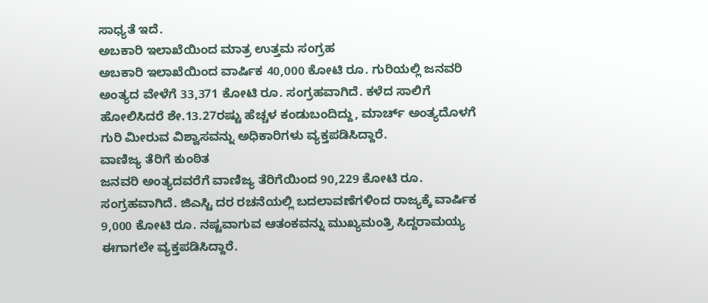ಸಾಧ್ಯತೆ ಇದೆ.
ಅಬಕಾರಿ ಇಲಾಖೆಯಿಂದ ಮಾತ್ರ ಉತ್ತಮ ಸಂಗ್ರಹ
ಅಬಕಾರಿ ಇಲಾಖೆಯಿಂದ ವಾರ್ಷಿಕ 40,000 ಕೋಟಿ ರೂ. ಗುರಿಯಲ್ಲಿ ಜನವರಿ ಅಂತ್ಯದ ವೇಳೆಗೆ 33,371 ಕೋಟಿ ರೂ. ಸಂಗ್ರಹವಾಗಿದೆ. ಕಳೆದ ಸಾಲಿಗೆ ಹೋಲಿಸಿದರೆ ಶೇ.13.27ರಷ್ಟು ಹೆಚ್ಚಳ ಕಂಡುಬಂದಿದ್ದು, ಮಾರ್ಚ್ ಅಂತ್ಯದೊಳಗೆ ಗುರಿ ಮೀರುವ ವಿಶ್ವಾಸವನ್ನು ಅಧಿಕಾರಿಗಳು ವ್ಯಕ್ತಪಡಿಸಿದ್ದಾರೆ.
ವಾಣಿಜ್ಯ ತೆರಿಗೆ ಕುಂಠಿತ
ಜನವರಿ ಅಂತ್ಯದವರೆಗೆ ವಾಣಿಜ್ಯ ತೆರಿಗೆಯಿಂದ 90,229 ಕೋಟಿ ರೂ. ಸಂಗ್ರಹವಾಗಿದೆ. ಜಿಎಸ್ಟಿ ದರ ರಚನೆಯಲ್ಲಿ ಬದಲಾವಣೆಗಳಿಂದ ರಾಜ್ಯಕ್ಕೆ ವಾರ್ಷಿಕ 9,000 ಕೋಟಿ ರೂ. ನಷ್ಟವಾಗುವ ಆತಂಕವನ್ನು ಮುಖ್ಯಮಂತ್ರಿ ಸಿದ್ದರಾಮಯ್ಯ ಈಗಾಗಲೇ ವ್ಯಕ್ತಪಡಿಸಿದ್ದಾರೆ.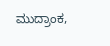ಮುದ್ರಾಂಕ,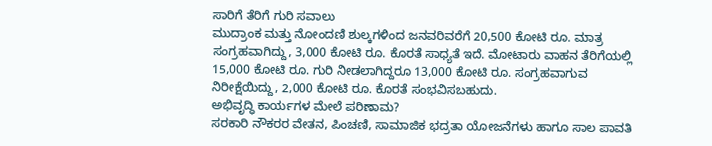ಸಾರಿಗೆ ತೆರಿಗೆ ಗುರಿ ಸವಾಲು
ಮುದ್ರಾಂಕ ಮತ್ತು ನೋಂದಣಿ ಶುಲ್ಕಗಳಿಂದ ಜನವರಿವರೆಗೆ 20,500 ಕೋಟಿ ರೂ. ಮಾತ್ರ ಸಂಗ್ರಹವಾಗಿದ್ದು, 3,000 ಕೋಟಿ ರೂ. ಕೊರತೆ ಸಾಧ್ಯತೆ ಇದೆ. ಮೋಟಾರು ವಾಹನ ತೆರಿಗೆಯಲ್ಲಿ 15,000 ಕೋಟಿ ರೂ. ಗುರಿ ನೀಡಲಾಗಿದ್ದರೂ 13,000 ಕೋಟಿ ರೂ. ಸಂಗ್ರಹವಾಗುವ ನಿರೀಕ್ಷೆಯಿದ್ದು, 2,000 ಕೋಟಿ ರೂ. ಕೊರತೆ ಸಂಭವಿಸಬಹುದು.
ಅಭಿವೃದ್ಧಿ ಕಾರ್ಯಗಳ ಮೇಲೆ ಪರಿಣಾಮ?
ಸರಕಾರಿ ನೌಕರರ ವೇತನ, ಪಿಂಚಣಿ, ಸಾಮಾಜಿಕ ಭದ್ರತಾ ಯೋಜನೆಗಳು ಹಾಗೂ ಸಾಲ ಪಾವತಿ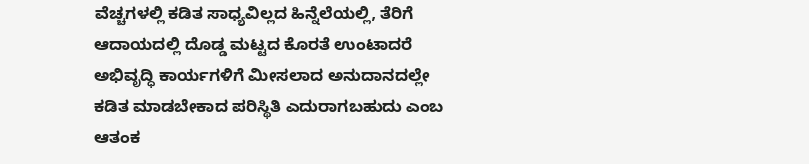ವೆಚ್ಚಗಳಲ್ಲಿ ಕಡಿತ ಸಾಧ್ಯವಿಲ್ಲದ ಹಿನ್ನೆಲೆಯಲ್ಲಿ, ತೆರಿಗೆ ಆದಾಯದಲ್ಲಿ ದೊಡ್ಡ ಮಟ್ಟದ ಕೊರತೆ ಉಂಟಾದರೆ ಅಭಿವೃದ್ಧಿ ಕಾರ್ಯಗಳಿಗೆ ಮೀಸಲಾದ ಅನುದಾನದಲ್ಲೇ ಕಡಿತ ಮಾಡಬೇಕಾದ ಪರಿಸ್ಥಿತಿ ಎದುರಾಗಬಹುದು ಎಂಬ ಆತಂಕ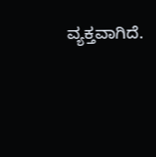ವ್ಯಕ್ತವಾಗಿದೆ.